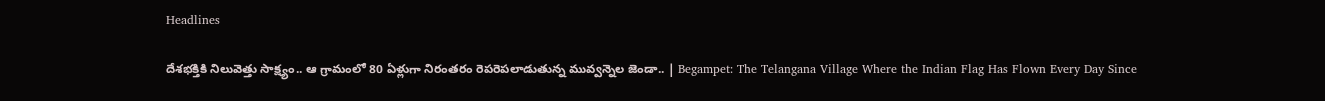Headlines

దేశభక్తికి నిలువెత్తు సాక్ష్యం.. ఆ గ్రామంలో 80 ఏళ్లుగా నిరంతరం రెపరెపలాడుతున్న మువ్వన్నెల జెండా.. | Begampet: The Telangana Village Where the Indian Flag Has Flown Every Day Since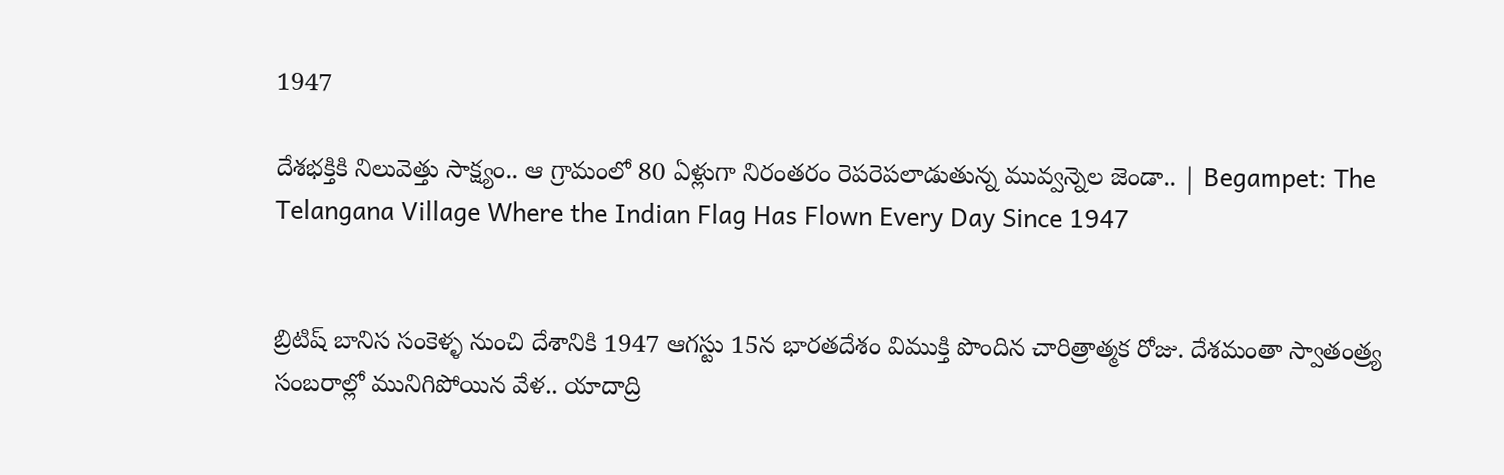1947

దేశభక్తికి నిలువెత్తు సాక్ష్యం.. ఆ గ్రామంలో 80 ఏళ్లుగా నిరంతరం రెపరెపలాడుతున్న మువ్వన్నెల జెండా.. | Begampet: The Telangana Village Where the Indian Flag Has Flown Every Day Since 1947


బ్రిటిష్ బానిస సంకెళ్ళ నుంచి దేశానికి 1947 ఆగస్టు 15న భారతదేశం విముక్తి పొందిన చారిత్రాత్మక రోజు. దేశమంతా స్వాతంత్ర్య సంబరాల్లో మునిగిపోయిన వేళ.. యాదాద్రి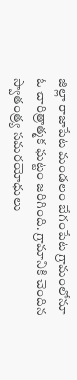జిల్లా రాజాపేట మండలం బేగంపేట గ్రామంలోనూ ఓ చారిత్రాత్మక ఘట్టం జరిగింది. గ్రామానికి చెందిన స్వాతంత్ర్య సమరయోధులు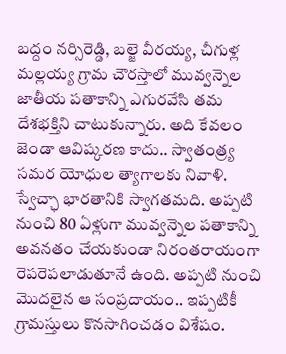బద్దం నర్సిరెడ్డి, బల్జె వీరయ్య, చీగుళ్ల మల్లయ్య గ్రామ చౌరస్తాలో మువ్వన్నెల జాతీయ పతాకాన్ని ఎగురవేసి తమ దేశభక్తిని చాటుకున్నారు. అది కేవలం జెండా ఆవిష్కరణ కాదు.. స్వాతంత్ర్య సమర యోధుల త్యాగాలకు నివాళి. స్వేచ్ఛా భారతానికి స్వాగతమది. అప్పటి నుంచి 80 ఏళ్లుగా మువ్వన్నెల పతాకాన్ని అవనతం చేయకుండా నిరంతరాయంగా రెపరెపలాడుతూనే ఉంది. అప్పటి నుంచి మొదలైన ఆ సంప్రదాయం.. ఇప్పటికీ గ్రామస్తులు కొనసాగించడం విశేషం.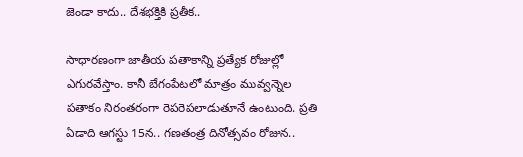జెండా కాదు.. దేశభక్తికి ప్రతీక..

సాధారణంగా జాతీయ పతాకాన్ని ప్రత్యేక రోజుల్లో ఎగురవేస్తాం. కానీ బేగంపేటలో మాత్రం మువ్వన్నెల పతాకం నిరంతరంగా రెపరెపలాడుతూనే ఉంటుంది. ప్రతి ఏడాది ఆగస్టు 15న.. గణతంత్ర దినోత్సవం రోజున..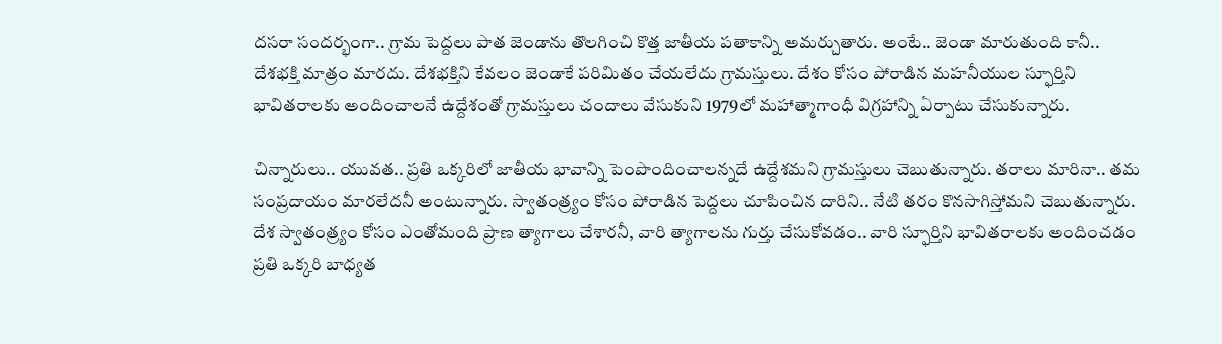దసరా సందర్భంగా.. గ్రామ పెద్దలు పాత జెండాను తొలగించి కొత్త జాతీయ పతాకాన్ని అమర్చుతారు. అంటే.. జెండా మారుతుంది కానీ.. దేశభక్తి మాత్రం మారదు. దేశభక్తిని కేవలం జెండాకే పరిమితం చేయలేదు గ్రామస్తులు. దేశం కోసం పోరాడిన మహనీయుల స్ఫూర్తిని భావితరాలకు అందించాలనే ఉద్దేశంతో గ్రామస్తులు చందాలు వేసుకుని 1979లో మహాత్మాగాంధీ విగ్రహాన్ని ఏర్పాటు చేసుకున్నారు.

చిన్నారులు.. యువత.. ప్రతి ఒక్కరిలో జాతీయ భావాన్ని పెంపొందించాలన్నదే ఉద్దేశమని గ్రామస్తులు చెబుతున్నారు. తరాలు మారినా.. తమ సంప్రదాయం మారలేదనీ అంటున్నారు. స్వాతంత్ర్యం కోసం పోరాడిన పెద్దలు చూపించిన దారిని.. నేటి తరం కొనసాగిస్తోమని చెబుతున్నారు. దేశ స్వాతంత్ర్యం కోసం ఎంతోమంది ప్రాణ త్యాగాలు చేశారనీ, వారి త్యాగాలను గుర్తు చేసుకోవడం.. వారి స్ఫూర్తిని భావితరాలకు అందించడం ప్రతి ఒక్కరి బాధ్యత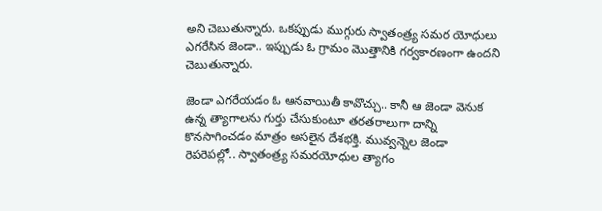అని చెబుతున్నారు. ఒకప్పుడు ముగ్గురు స్వాతంత్ర్య సమర యోధులు ఎగరేసిన జెండా.. ఇప్పుడు ఓ గ్రామం మొత్తానికి గర్వకారణంగా ఉందని చెబుతున్నారు.

జెండా ఎగరేయడం ఓ ఆనవాయితీ కావొచ్చు.. కానీ ఆ జెండా వెనుక ఉన్న త్యాగాలను గుర్తు చేసుకుంటూ తరతరాలుగా దాన్ని కొనసాగించడం మాత్రం అసలైన దేశభక్తి. మువ్వన్నెల జెండా రెపరెపల్లో.. స్వాతంత్ర్య సమరయోధుల త్యాగం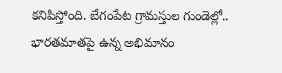కనిపిస్తోంది. బేగంపేట గ్రామస్తుల గుండెల్లో.. భారతమాతపై ఉన్న అభిమానం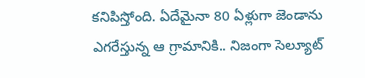కనిపిస్తోంది. ఏదేమైనా 80 ఏళ్లుగా జెండాను ఎగరేస్తున్న ఆ గ్రామానికి.. నిజంగా సెల్యూట్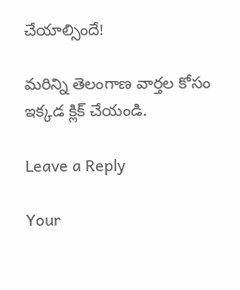చేయాల్సిందే!

మరిన్ని తెలంగాణ వార్తల కోసం ఇక్కడ క్లిక్ చేయండి.

Leave a Reply

Your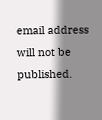email address will not be published.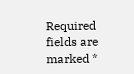Required fields are marked *